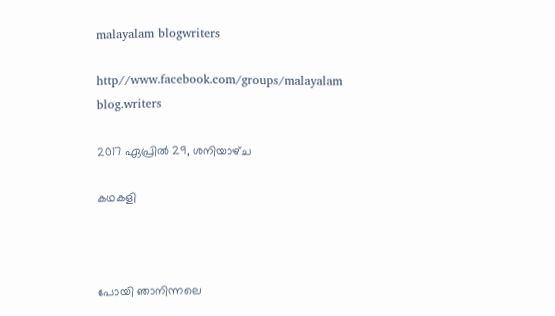malayalam blogwriters

http//www.facebook.com/groups/malayalam blog.writers

2017 ഏപ്രിൽ 29, ശനിയാഴ്‌ച

കഥകളി



പോയി ഞാനിന്നലെ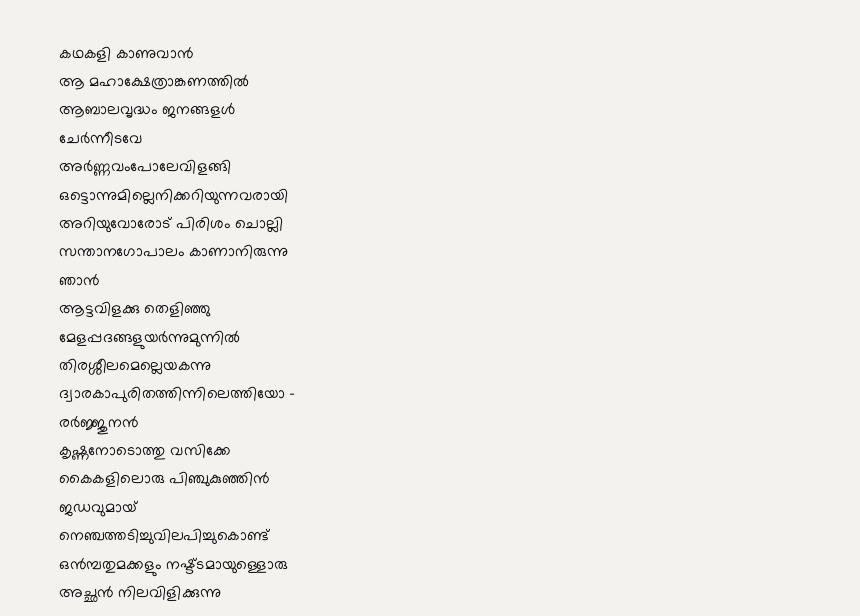കഥകളി കാണുവാൻ
ആ മഹാക്ഷേത്രാങ്കണത്തിൽ
ആബാലവൃദ്ധം ജനങ്ങളൾ
ചേർന്നീടവേ
അർണ്ണവംപോലേവിളങ്ങി
ഒട്ടൊന്നുമില്ലെനിക്കറിയുന്നവരായി
അറിയുവോരോട് പിരിശം ചൊല്ലി
സന്താനഗോപാലം കാണാനിരുന്നു
ഞാൻ
ആട്ടവിളക്കു തെളിഞ്ഞു
മേളപ്പദങ്ങളുയർന്നുമുന്നിൽ
തിരശ്ശീലമെല്ലെയകന്നു
ദ്വാരകാപുരിതത്തിന്നിലെത്തിയോ -
രർജ്ജുനൻ
കൃഷ്ണനോടൊത്തു വസിക്കേ
കൈകളിലൊരു പിഞ്ചുകുഞ്ഞിൻ
ജഡവുമായ്
നെഞ്ചത്തടിച്ചുവിലപിച്ചുകൊണ്ട്
ഒൻമ്പതുമക്കളും നഷ്ട്ടമായുള്ളൊരു
അച്ഛൻ നിലവിളിക്കുന്നു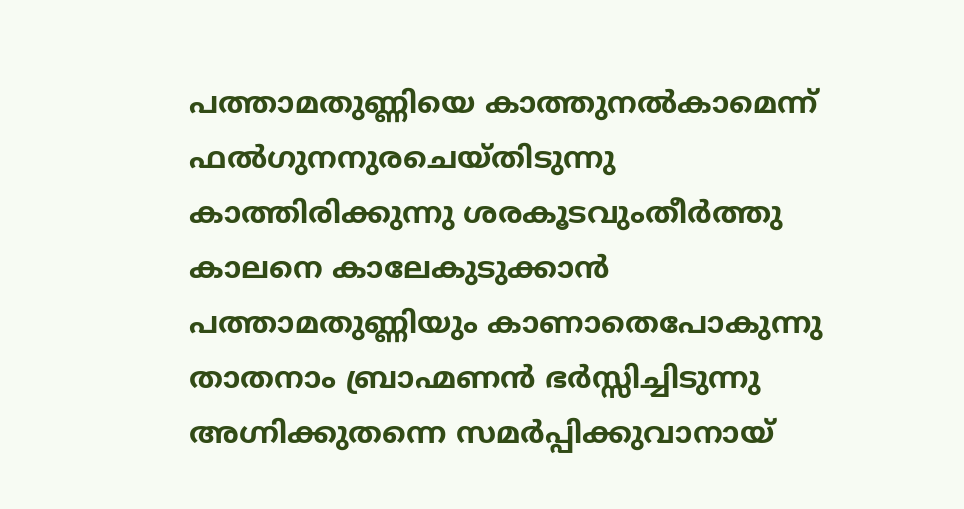പത്താമതുണ്ണിയെ കാത്തുനൽകാമെന്ന്
ഫൽഗുനനുരചെയ്തിടുന്നു
കാത്തിരിക്കുന്നു ശരകൂടവുംതീർത്തു
കാലനെ കാലേകുടുക്കാൻ
പത്താമതുണ്ണിയും കാണാതെപോകുന്നു
താതനാം ബ്രാഹ്മണൻ ഭർസ്സിച്ചിടുന്നു
അഗ്നിക്കുതന്നെ സമർപ്പിക്കുവാനായ്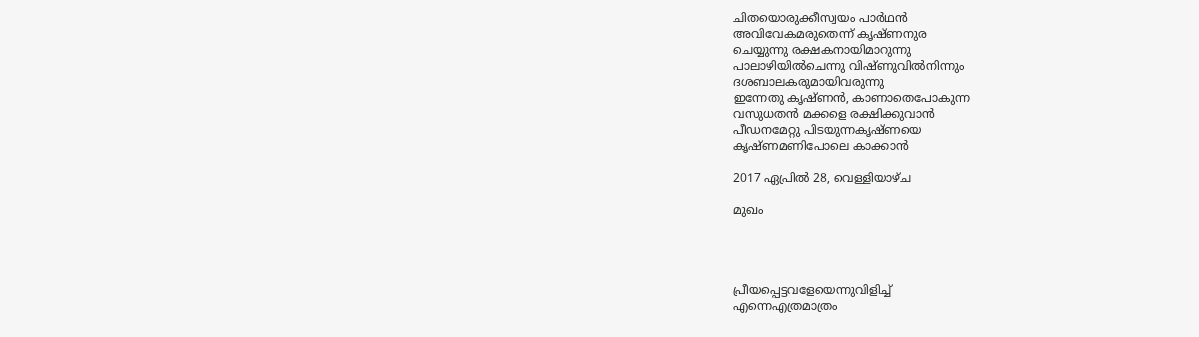ചിതയൊരുക്കീസ്വയം പാർഥൻ
അവിവേകമരുതെന്ന് കൃഷ്ണനുര
ചെയ്യുന്നു രക്ഷകനായിമാറുന്നു
പാലാഴിയിൽചെന്നു വിഷ്ണുവിൽനിന്നും
ദശബാലകരുമായിവരുന്നു
ഇന്നേതു കൃഷ്ണൻ, കാണാതെപോകുന്ന
വസുധതൻ മക്കളെ രക്ഷിക്കുവാൻ
പീഡനമേറ്റു പിടയുന്നകൃഷ്ണയെ
കൃഷ്ണമണിപോലെ കാക്കാൻ

2017 ഏപ്രിൽ 28, വെള്ളിയാഴ്‌ച

മുഖം




പ്രീയപ്പെട്ടവളേയെന്നുവിളിച്ച്
എന്നെഎത്രമാത്രം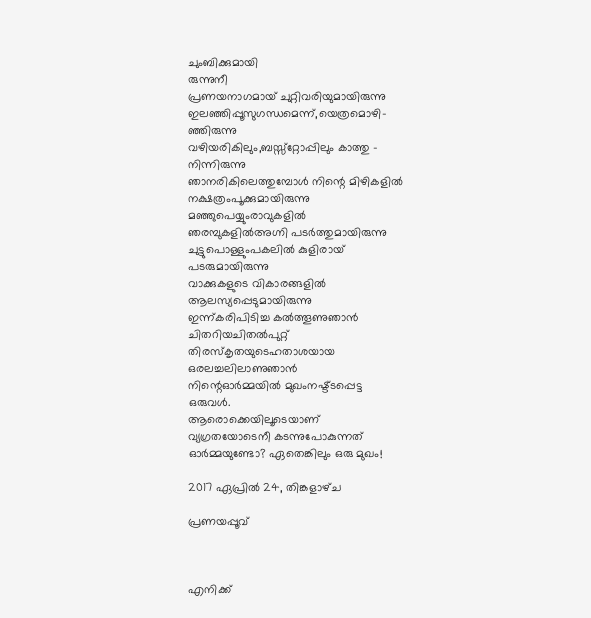ചുംബിക്കുമായി
രുന്നുനീ
പ്രണയനാഗമായ് ചുറ്റിവരിയുമായിരുന്നു
ഇലഞ്ഞിപ്പൂസുഗന്ധമെന്ന്,യെത്രമൊഴി-
ഞ്ഞിരുന്നു
വഴിയരികിലും,ബസ്സ്റ്റോപ്പിലും കാത്തു -
നിന്നിരുന്നു
ഞാനരികിലെത്തുമ്പോൾ നിന്റെ മിഴികളിൽ
നക്ഷത്രംപൂക്കുമായിരുന്നു
മഞ്ഞുപെയ്യുംരാവുകളിൽ
ഞരമ്പുകളിൽഅഗ്നി പടർത്തുമായിരുന്നു
ചുട്ടുപൊള്ളുംപകലിൽ കുളിരായ്
പടരുമായിരുന്നു
വാക്കുകളുടെ വികാരങ്ങളിൽ
ആലസ്യപ്പെടുമായിരുന്നു
ഇന്ന്കരിപിടിച്ച കൽത്തൂണുഞാൻ
ചിതറിയചിതൽപുറ്റ്
തിരസ്കൃതയുടെഹതാശയായ
ഒരലച്ചലിലാണുഞാൻ
നിന്റെഓർമ്മയിൽ മുഖംനഷ്ട്ടപ്പെട്ട
ഒരുവൾ.
ആരൊക്കെയിലൂടെയാണ്
വ്യഗ്രതയോടെനീ കടന്നുപോകുന്നത്
ഓർമ്മയുണ്ടോ? ഏതെങ്കിലും ഒരു മുഖം!

2017 ഏപ്രിൽ 24, തിങ്കളാഴ്‌ച

പ്രണയപ്പൂവ്



എനിക്ക്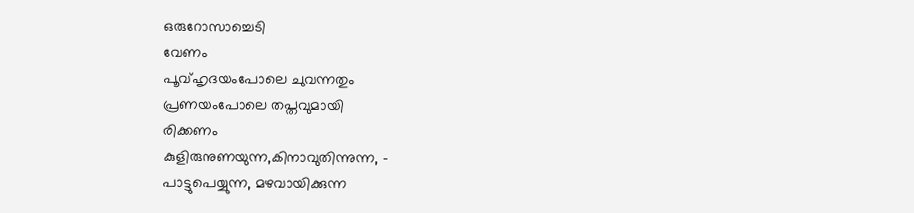ഒരുറോസാച്ചെടി
വേണം
പൂവ്ഹൃദയംപോലെ ചുവന്നതും
പ്രണയംപോലെ തപ്തവുമായി
രിക്കണം
കുളിരുനുണയുന്ന,കിനാവുതിന്നുന്ന, -
പാട്ടുപെയ്യുന്ന, മഴവായിക്കുന്ന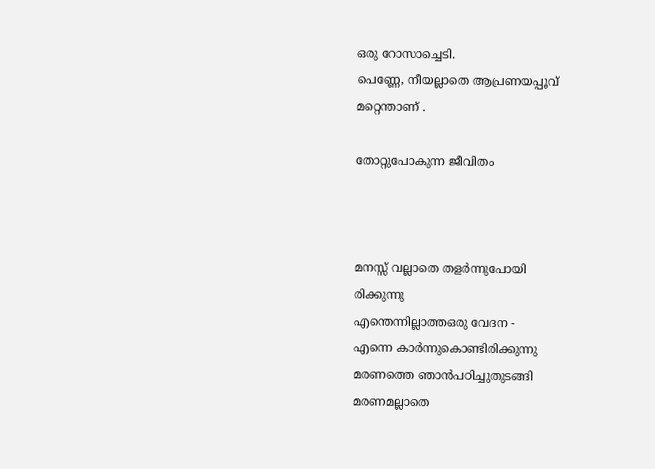ഒരു റോസാച്ചെടി.
പെണ്ണേ, നീയല്ലാതെ ആപ്രണയപ്പൂവ്
മറ്റെന്താണ് .

തോറ്റുപോകുന്ന ജീവിതം



മനസ്സ് വല്ലാതെ തളർന്നുപോയി
രിക്കുന്നു
എന്തെന്നില്ലാത്തഒരു വേദന -
എന്നെ കാർന്നുകൊണ്ടിരിക്കുന്നു
മരണത്തെ ഞാൻപഠിച്ചുതുടങ്ങി
മരണമല്ലാതെ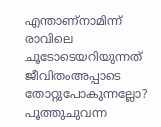എന്താണ്നാമിന്ന്
രാവിലെ ചൂടോടെയറിയുന്നത്
ജീവിതംഅപ്പാടെ തോറ്റുപോകുന്നല്ലോ?
പൂത്തുചുവന്ന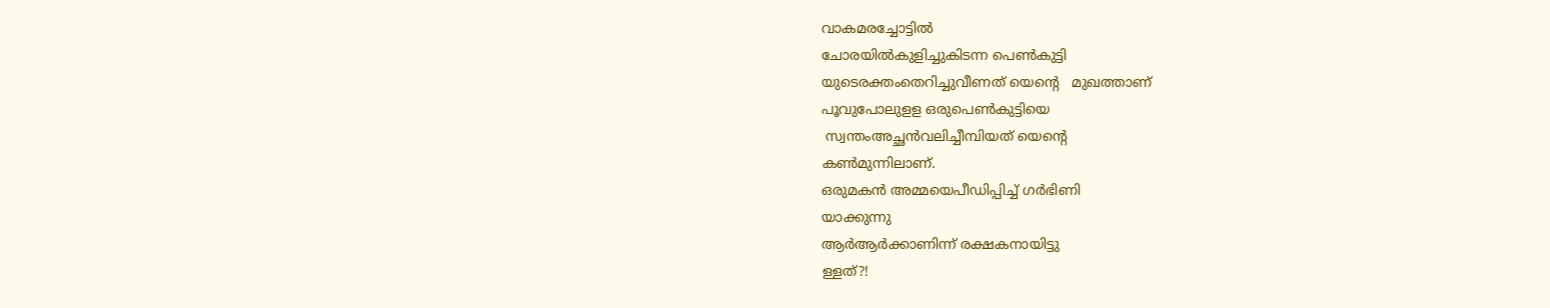വാകമരച്ചോട്ടിൽ
ചോരയിൽകുളിച്ചുകിടന്ന പെൺകുട്ടി
യുടെരക്തംതെറിച്ചുവീണത് യെന്റെ   മുഖത്താണ്
പൂവുപോലുളള ഒരുപെൺകുട്ടിയെ
 സ്വന്തംഅച്ഛൻവലിച്ചീമ്പിയത് യെന്റെ
കൺമുന്നിലാണ്.
ഒരുമകൻ അമ്മയെപീഡിപ്പിച്ച് ഗർഭിണി
യാക്കുന്നു
ആർആർക്കാണിന്ന് രക്ഷകനായിട്ടു
ള്ളത്?!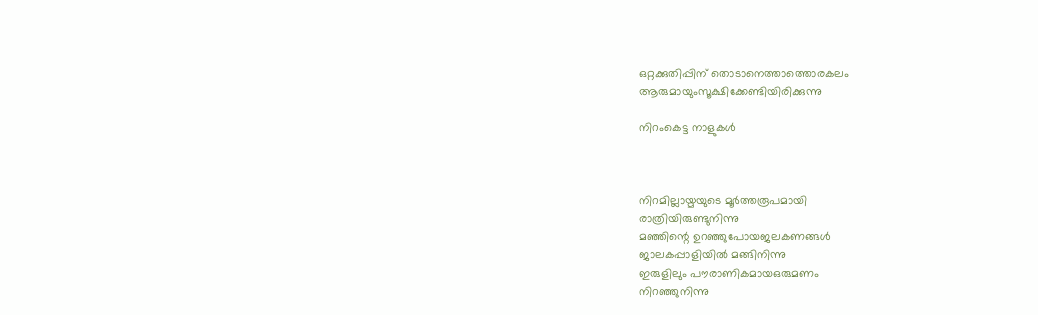ഒറ്റക്കുതിപ്പിന് തൊടാനെത്താത്തൊരകലം
ആരുമായുംസൂക്ഷിക്കേണ്ടിയിരിക്കുന്നു

നിറംകെട്ട നാളുകൾ



നിറമില്ലായ്മയുടെ മൂർത്തരൂപമായി
രാത്രിയിരുണ്ടുനിന്നു
മഞ്ഞിന്റെ ഉറഞ്ഞുപോയജലകണങ്ങൾ
ജാലകപ്പാളിയിൽ മങ്ങിനിന്നു
ഇരുളിലും പൗരാണികമായഒരുമണം
നിറഞ്ഞുനിന്നു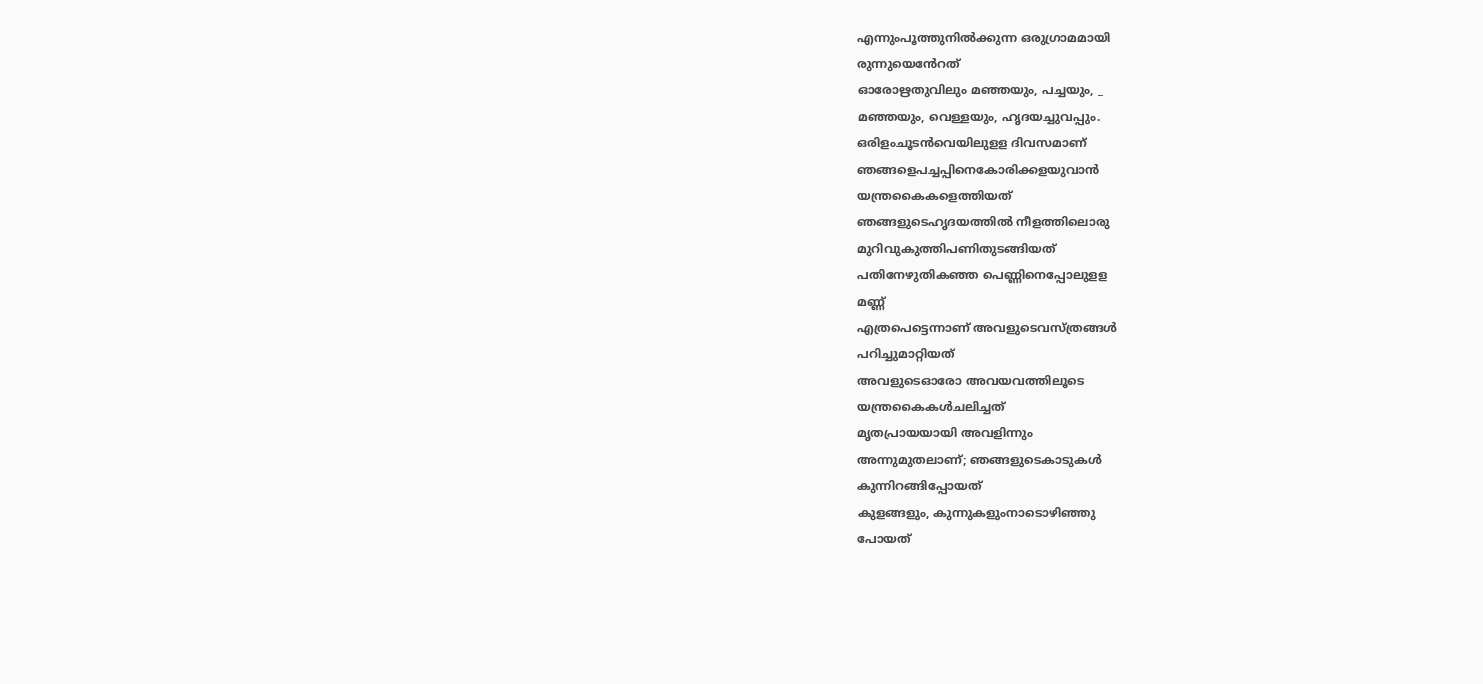എന്നുംപൂത്തുനിൽക്കുന്ന ഒരുഗ്രാമമായി
രുന്നുയെൻേറത്
ഓരോഋതുവിലും മഞ്ഞയും, പച്ചയും, _
മഞ്ഞയും, വെള്ളയും, ഹൃദയച്ചുവപ്പും.
ഒരിളംചൂടൻവെയിലുളള ദിവസമാണ്
ഞങ്ങളെപച്ചപ്പിനെകോരിക്കളയുവാൻ
യന്ത്രകൈകളെത്തിയത്
ഞങ്ങളുടെഹൃദയത്തിൽ നീളത്തിലൊരു
മുറിവുകുത്തിപണിതുടങ്ങിയത്
പതിനേഴുതികഞ്ഞ പെണ്ണിനെപ്പോലുളള
മണ്ണ്
എത്രപെട്ടെന്നാണ് അവളുടെവസ്ത്രങ്ങൾ
പറിച്ചുമാറ്റിയത്
അവളുടെഓരോ അവയവത്തിലൂടെ
യന്ത്രകൈകൾചലിച്ചത്
മൃതപ്രായയായി അവളിന്നും
അന്നുമുതലാണ്; ഞങ്ങളുടെകാടുകൾ
കുന്നിറങ്ങിപ്പോയത്
കുളങ്ങളും, കുന്നുകളുംനാടൊഴിഞ്ഞു
പോയത്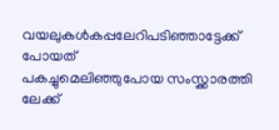വയലുകൾകപ്പലേറിപടിഞ്ഞാട്ടേക്ക്
പോയത്
പകച്ചുമെലിഞ്ഞുപോയ സംസ്ക്കാരത്തി
ലേക്ക്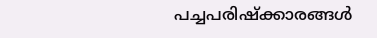പച്ചപരിഷ്ക്കാരങ്ങൾ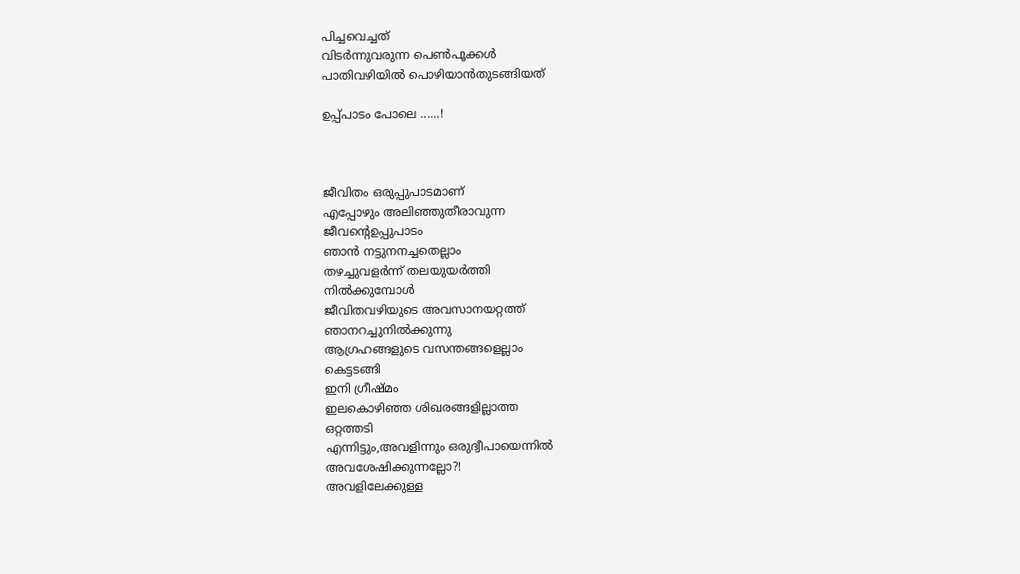പിച്ചവെച്ചത്
വിടർന്നുവരുന്ന പെൺപൂക്കൾ
പാതിവഴിയിൽ പൊഴിയാൻതുടങ്ങിയത്

ഉപ്പ്പാടം പോലെ ......!



ജീവിതം ഒരുപ്പുപാടമാണ്
എപ്പോഴും അലിഞ്ഞുതീരാവുന്ന
ജീവന്റെഉപ്പുപാടം
ഞാൻ നട്ടുനനച്ചതെല്ലാം
തഴച്ചുവളർന്ന് തലയുയർത്തി
നിൽക്കുമ്പോൾ
ജീവിതവഴിയുടെ അവസാനയറ്റത്ത്
ഞാനറച്ചുനിൽക്കുന്നു
ആഗ്രഹങ്ങളുടെ വസന്തങ്ങളെല്ലാം
കെട്ടടങ്ങി
ഇനി ഗ്രീഷ്മം
ഇലകൊഴിഞ്ഞ ശിഖരങ്ങളില്ലാത്ത
ഒറ്റത്തടി
എന്നിട്ടും,അവളിന്നും ഒരുദ്വീപായെന്നിൽ
അവശേഷിക്കുന്നല്ലോ?!
അവളിലേക്കുള്ള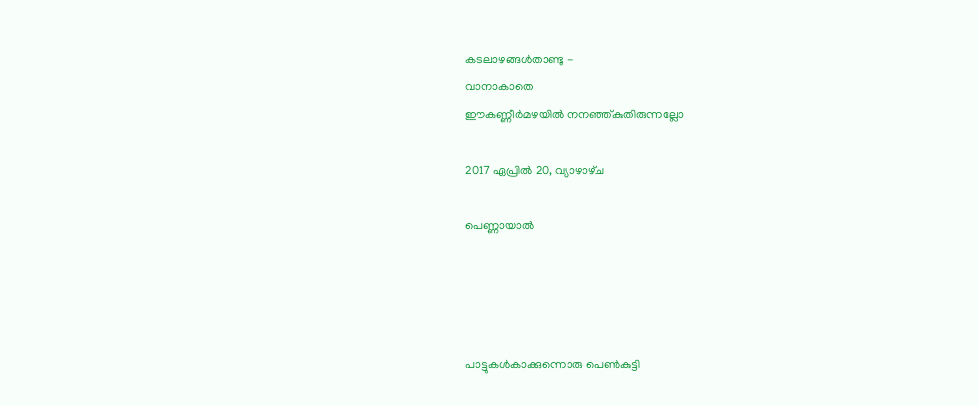കടലാഴങ്ങൾതാണ്ടു -
വാനാകാതെ
ഈകണ്ണീർമഴയിൽ നനഞ്ഞ്കുതിരുന്നല്ലോ

2017 ഏപ്രിൽ 20, വ്യാഴാഴ്‌ച

പെണ്ണായാൽ




പാട്ടുകൾകാക്കുന്നൊരു പെൺകുട്ടി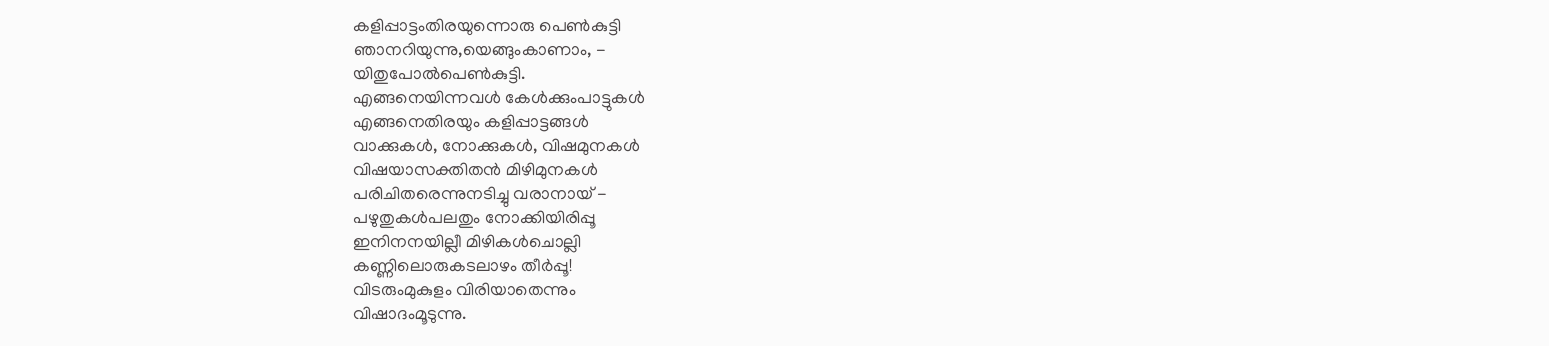കളിപ്പാട്ടംതിരയുന്നൊരു പെൺകുട്ടി
ഞാനറിയുന്നു,യെങ്ങുംകാണാം, -
യിതുപോൽപെൺകുട്ടി.
എങ്ങനെയിന്നവൾ കേൾക്കുംപാട്ടുകൾ
എങ്ങനെതിരയും കളിപ്പാട്ടങ്ങൾ
വാക്കുകൾ, നോക്കുകൾ, വിഷമുനകൾ
വിഷയാസക്തിതൻ മിഴിമുനകൾ
പരിചിതരെന്നുനടിച്ചു വരാനായ് -
പഴുതുകൾപലതും നോക്കിയിരിപ്പൂ
ഇനിനനയില്ലീ മിഴികൾചൊല്ലി
കണ്ണിലൊരുകടലാഴം തീർപ്പൂ!
വിടരുംമുകുളം വിരിയാതെന്നും
വിഷാദംമൂടുന്നു.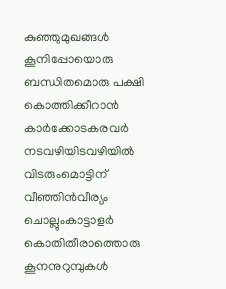കുഞ്ഞുമുഖങ്ങൾ കൂനിപ്പോയൊരു
ബന്ധിതമൊരു പക്ഷി
കൊത്തിക്കീറാൻ കാർക്കോടകരവർ
നടവഴിയിടവഴിയിൽ
വിടരുംമൊട്ടിന് വീഞ്ഞിൻവീര്യം
ചൊല്ലുംകാട്ടാളർ
കൊതിതീരാത്തൊരു കൂനനുറുമ്പുകൾ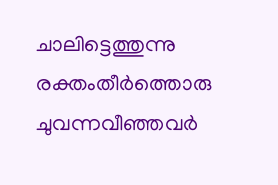ചാലിട്ടെത്തുന്നു
രക്തംതീർത്തൊരു ചുവന്നവീഞ്ഞവർ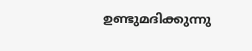ഉണ്ടുമദിക്കുന്നു